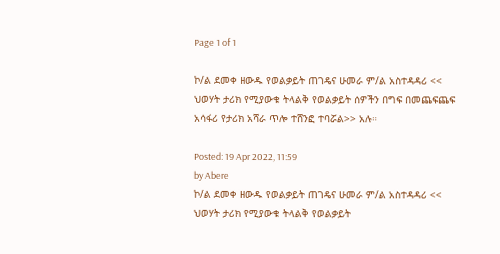Page 1 of 1

ኮ/ል ደመቀ ዘውዱ የወልቃይት ጠገዴና ሁመራ ም/ል አስተዳዳሪ << ህወሃት ታሪክ የሚያውቁ ትላልቅ የወልቃይት ሰዎችን በግፍ በመጨፍጨፍ አሳፋሪ የታሪክ አሻራ ጥሎ ተሸንፎ ተባሯል>> አሉ።

Posted: 19 Apr 2022, 11:59
by Abere
ኮ/ል ደመቀ ዘውዱ የወልቃይት ጠገዴና ሁመራ ም/ል አስተዳዳሪ << ህወሃት ታሪክ የሚያውቁ ትላልቅ የወልቃይት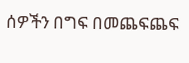ሰዎችን በግፍ በመጨፍጨፍ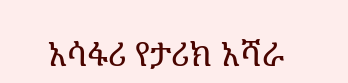አሳፋሪ የታሪክ አሻራ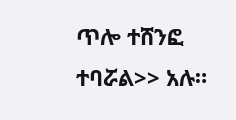ጥሎ ተሸንፎ ተባሯል>> አሉ።